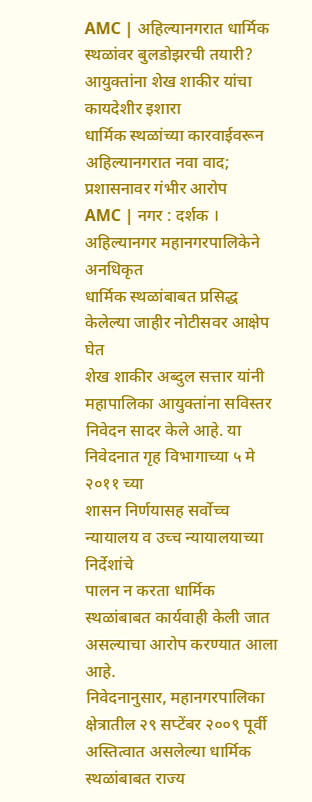AMC | अहिल्यानगरात धार्मिक स्थळांवर बुलडोझरची तयारी? आयुक्तांना शेख शाकीर यांचा कायदेशीर इशारा
धार्मिक स्थळांच्या कारवाईवरून अहिल्यानगरात नवा वाद; प्रशासनावर गंभीर आरोप
AMC | नगर : दर्शक । अहिल्यानगर महानगरपालिकेने अनधिकृत
धार्मिक स्थळांबाबत प्रसिद्ध केलेल्या जाहीर नोटीसवर आक्षेप घेत
शेख शाकीर अब्दुल सत्तार यांनी महापालिका आयुक्तांना सविस्तर
निवेदन सादर केले आहे. या निवेदनात गृह विभागाच्या ५ मे २०११ च्या
शासन निर्णयासह सर्वोच्च न्यायालय व उच्च न्यायालयाच्या निर्देशांचे
पालन न करता धार्मिक स्थळांबाबत कार्यवाही केली जात असल्याचा आरोप करण्यात आला आहे.
निवेदनानुसार, महानगरपालिका क्षेत्रातील २९ सप्टेंबर २००९ पूर्वी
अस्तित्वात असलेल्या धार्मिक स्थळांबाबत राज्य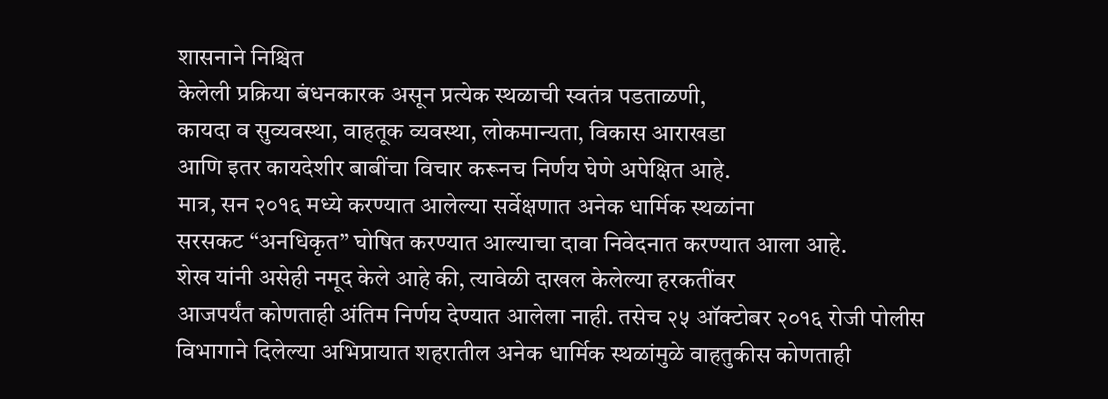शासनाने निश्चित
केलेली प्रक्रिया बंधनकारक असून प्रत्येक स्थळाची स्वतंत्र पडताळणी,
कायदा व सुव्यवस्था, वाहतूक व्यवस्था, लोकमान्यता, विकास आराखडा
आणि इतर कायदेशीर बाबींचा विचार करूनच निर्णय घेणे अपेक्षित आहे.
मात्र, सन २०१६ मध्ये करण्यात आलेल्या सर्वेक्षणात अनेक धार्मिक स्थळांना
सरसकट “अनधिकृत” घोषित करण्यात आल्याचा दावा निवेदनात करण्यात आला आहे.
शेख यांनी असेही नमूद केले आहे की, त्यावेळी दाखल केलेल्या हरकतींवर
आजपर्यंत कोणताही अंतिम निर्णय देण्यात आलेला नाही. तसेच २५ ऑक्टोबर २०१६ रोजी पोलीस विभागाने दिलेल्या अभिप्रायात शहरातील अनेक धार्मिक स्थळांमुळे वाहतुकीस कोणताही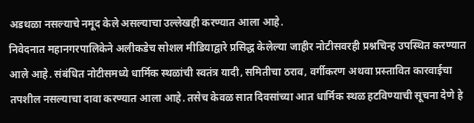अडथळा नसल्याचे नमूद केले असल्याचा उल्लेखही करण्यात आला आहे.
निवेदनात महानगरपालिकेने अलीकडेच सोशल मीडियाद्वारे प्रसिद्ध केलेल्या जाहीर नोटीसवरही प्रश्नचिन्ह उपस्थित करण्यात आले आहे. संबंधित नोटीसमध्ये धार्मिक स्थळांची स्वतंत्र यादी, समितीचा ठराव, वर्गीकरण अथवा प्रस्तावित कारवाईचा तपशील नसल्याचा दावा करण्यात आला आहे. तसेच केवळ सात दिवसांच्या आत धार्मिक स्थळ हटविण्याची सूचना देणे हे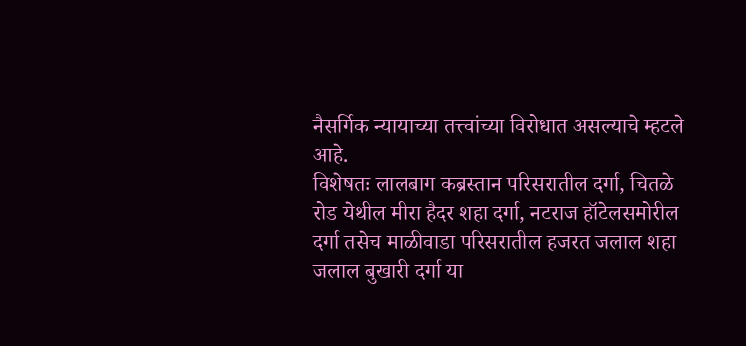नैसर्गिक न्यायाच्या तत्त्वांच्या विरोधात असल्याचे म्हटले आहे.
विशेषतः लालबाग कब्रस्तान परिसरातील दर्गा, चितळे रोड येथील मीरा हैदर शहा दर्गा, नटराज हॉटेलसमोरील दर्गा तसेच माळीवाडा परिसरातील हजरत जलाल शहा जलाल बुखारी दर्गा या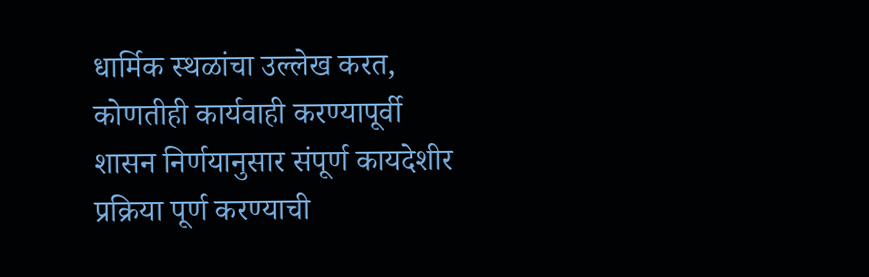धार्मिक स्थळांचा उल्लेख करत, कोणतीही कार्यवाही करण्यापूर्वी शासन निर्णयानुसार संपूर्ण कायदेशीर प्रक्रिया पूर्ण करण्याची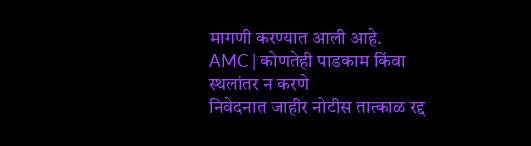मागणी करण्यात आली आहे.
AMC | कोणतेही पाडकाम किंवा स्थलांतर न करणे
निवेदनात जाहीर नोटीस तात्काळ रद्द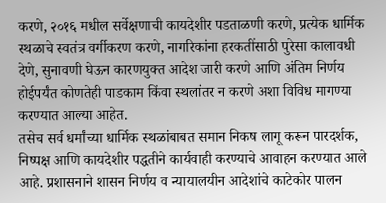करणे, २०१६ मधील सर्वेक्षणाची कायदेशीर पडताळणी करणे, प्रत्येक धार्मिक स्थळाचे स्वतंत्र वर्गीकरण करणे, नागरिकांना हरकतींसाठी पुरेसा कालावधी देणे, सुनावणी घेऊन कारणयुक्त आदेश जारी करणे आणि अंतिम निर्णय होईपर्यंत कोणतेही पाडकाम किंवा स्थलांतर न करणे अशा विविध मागण्या करण्यात आल्या आहेत.
तसेच सर्व धर्मांच्या धार्मिक स्थळांबाबत समान निकष लागू करून पारदर्शक, निष्पक्ष आणि कायदेशीर पद्धतीने कार्यवाही करण्याचे आवाहन करण्यात आले आहे. प्रशासनाने शासन निर्णय व न्यायालयीन आदेशांचे काटेकोर पालन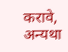करावे, अन्यथा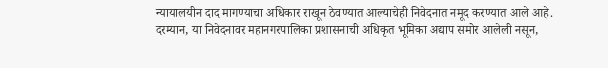न्यायालयीन दाद मागण्याचा अधिकार राखून ठेवण्यात आल्याचेही निवेदनात नमूद करण्यात आले आहे.
दरम्यान, या निवेदनावर महानगरपालिका प्रशासनाची अधिकृत भूमिका अद्याप समोर आलेली नसून,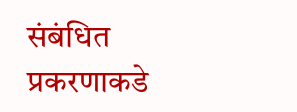संबंधित प्रकरणाकडे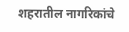शहरातील नागरिकांचे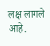लक्ष लागले आहे.